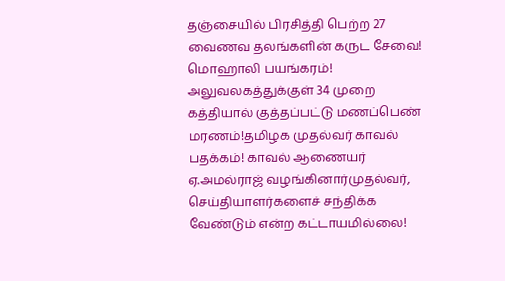தஞ்சையில் பிரசித்தி பெற்ற 27 வைணவ தலங்களின் கருட சேவை! மொஹாலி பயங்கரம்! அலுவலகத்துக்குள் 34 முறை கத்தியால் குத்தப்பட்டு மணப்பெண் மரணம்!தமிழக முதல்வர் காவல் பதக்கம்! காவல் ஆணையர் ஏ.அமல்ராஜ் வழங்கினார்முதல்வர், செய்தியாளர்களைச் சந்திக்க வேண்டும் என்ற கட்டாயமில்லை!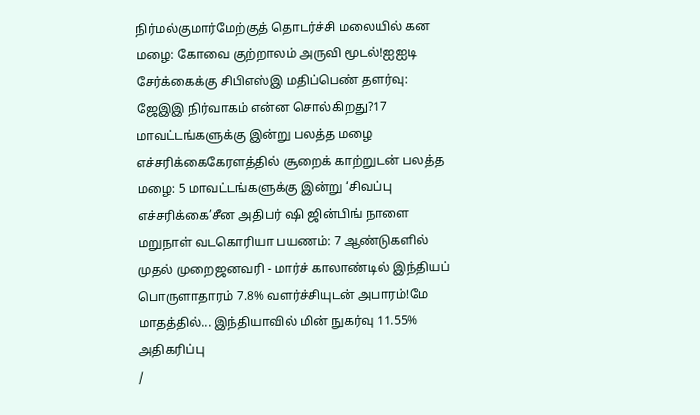நிர்மல்குமார்மேற்குத் தொடர்ச்சி மலையில் கன மழை: கோவை குற்றாலம் அருவி மூடல்!ஐஐடி சேர்க்கைக்கு சிபிஎஸ்இ மதிப்பெண் தளர்வு: ஜேஇஇ நிர்வாகம் என்ன சொல்கிறது?17 மாவட்டங்களுக்கு இன்று பலத்த மழை எச்சரிக்கைகேரளத்தில் சூறைக் காற்றுடன் பலத்த மழை: 5 மாவட்டங்களுக்கு இன்று ‘சிவப்பு எச்சரிக்கை’சீன அதிபர் ஷி ஜின்பிங் நாளை மறுநாள் வடகொரியா பயணம்: 7 ஆண்டுகளில் முதல் முறைஜனவரி - மார்ச் காலாண்டில் இந்தியப் பொருளாதாரம் 7.8% வளர்ச்சியுடன் அபாரம்!மே மாதத்தில்... இந்தியாவில் மின் நுகர்வு 11.55% அதிகரிப்பு
/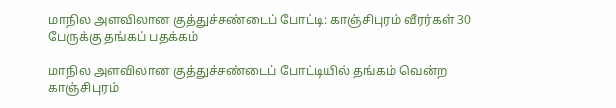மாநில அளவிலான குத்துச்சண்டைப் போட்டி: காஞ்சிபுரம் வீரர்கள் 30 பேருக்கு தங்கப் பதக்கம்

மாநில அளவிலான குத்துச்சண்டைப் போட்டியில் தங்கம் வென்ற காஞ்சிபுரம்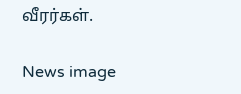வீரர்கள்.

News image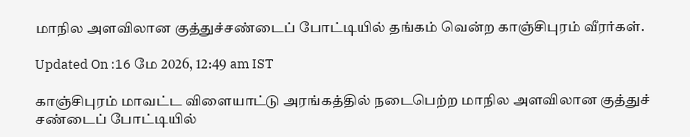மாநில அளவிலான குத்துச்சண்டைப் போட்டியில் தங்கம் வென்ற காஞ்சிபுரம் வீரர்கள்.

Updated On :16 மே 2026, 12:49 am IST

காஞ்சிபுரம் மாவட்ட விளையாட்டு அரங்கத்தில் நடைபெற்ற மாநில அளவிலான குத்துச் சண்டைப் போட்டியில்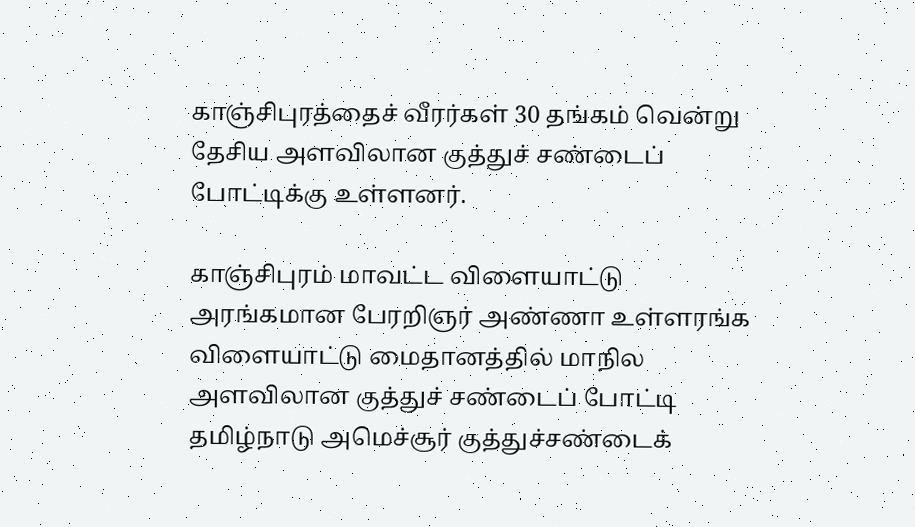காஞ்சிபுரத்தைச் வீரர்கள் 30 தங்கம் வென்று தேசிய அளவிலான குத்துச் சண்டைப் போட்டிக்கு உள்ளனர்.

காஞ்சிபுரம் மாவட்ட விளையாட்டு அரங்கமான பேரறிஞர் அண்ணா உள்ளரங்க விளையாட்டு மைதானத்தில் மாநில அளவிலான குத்துச் சண்டைப் போட்டி தமிழ்நாடு அமெச்சூர் குத்துச்சண்டைக்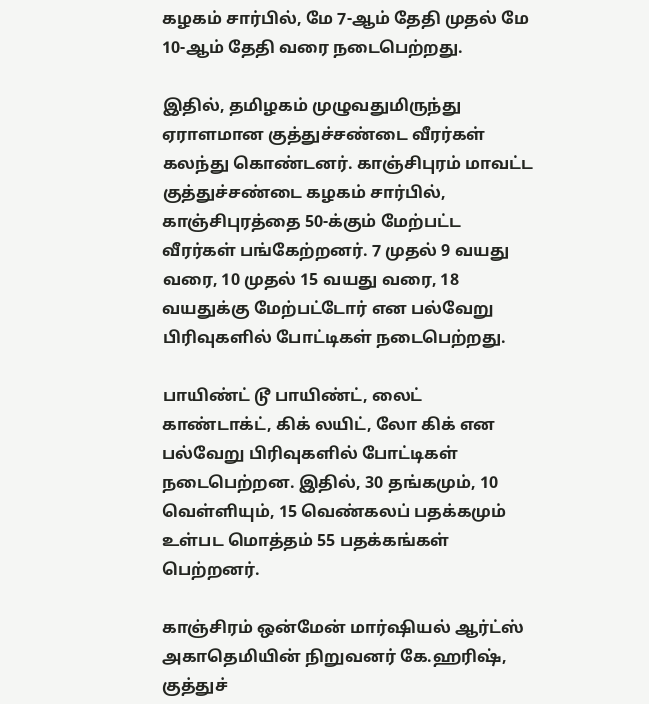கழகம் சார்பில், மே 7-ஆம் தேதி முதல் மே 10-ஆம் தேதி வரை நடைபெற்றது.

இதில், தமிழகம் முழுவதுமிருந்து ஏராளமான குத்துச்சண்டை வீரர்கள் கலந்து கொண்டனர். காஞ்சிபுரம் மாவட்ட குத்துச்சண்டை கழகம் சார்பில், காஞ்சிபுரத்தை 50-க்கும் மேற்பட்ட வீரர்கள் பங்கேற்றனர். 7 முதல் 9 வயது வரை, 10 முதல் 15 வயது வரை, 18 வயதுக்கு மேற்பட்டோர் என பல்வேறு பிரிவுகளில் போட்டிகள் நடைபெற்றது.

பாயிண்ட் டூ பாயிண்ட், லைட் காண்டாக்ட், கிக் லயிட், லோ கிக் என பல்வேறு பிரிவுகளில் போட்டிகள் நடைபெற்றன. இதில், 30 தங்கமும், 10 வெள்ளியும், 15 வெண்கலப் பதக்கமும் உள்பட மொத்தம் 55 பதக்கங்கள் பெற்றனர்.

காஞ்சிரம் ஒன்மேன் மார்ஷியல் ஆர்ட்ஸ் அகாதெமியின் நிறுவனர் கே.ஹரிஷ், குத்துச்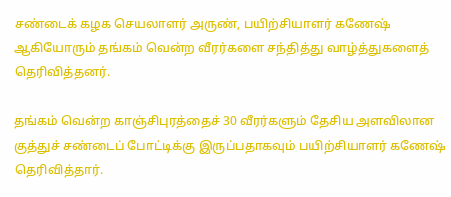சண்டைக் கழக செயலாளர் அருண், பயிற்சியாளர் கணேஷ் ஆகியோரும் தங்கம் வென்ற வீரர்களை சந்தித்து வாழ்த்துகளைத் தெரிவித்தனர்.

தங்கம் வென்ற காஞ்சிபுரத்தைச் 30 வீரர்களும் தேசிய அளவிலான குத்துச் சண்டைப் போட்டிக்கு இருப்பதாகவும் பயிற்சியாளர் கணேஷ் தெரிவித்தார்.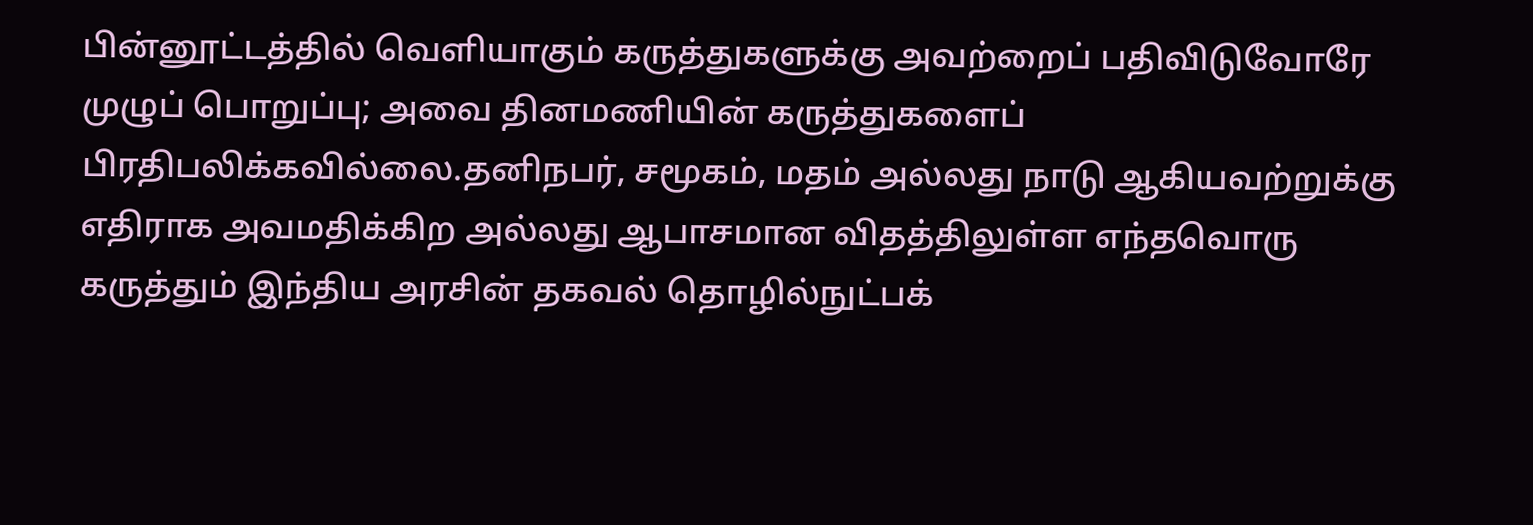பின்னூட்டத்தில் வெளியாகும் கருத்துகளுக்கு அவற்றைப் பதிவிடுவோரே முழுப் பொறுப்பு; அவை தினமணியின் கருத்துகளைப் பிரதிபலிக்கவில்லை.தனிநபர், சமூகம், மதம் அல்லது நாடு ஆகியவற்றுக்கு எதிராக அவமதிக்கிற அல்லது ஆபாசமான விதத்திலுள்ள எந்தவொரு கருத்தும் இந்திய அரசின் தகவல் தொழில்நுட்பக்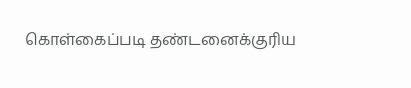கொள்கைப்படி தண்டனைக்குரிய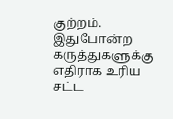குற்றம். இதுபோன்ற கருத்துகளுக்கு எதிராக உரிய சட்ட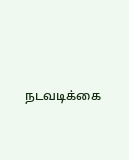நடவடிக்கை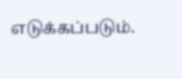எடுக்கப்படும்.